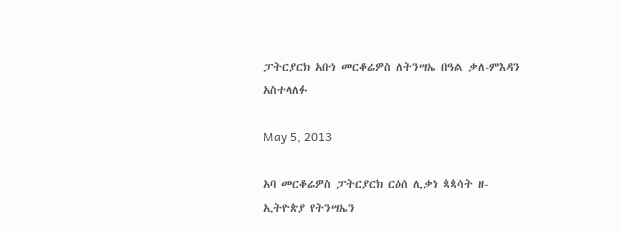ፓትርያርክ አቡነ መርቆሬዎስ ለትንሣኤ በዓል ቃለ-ምእዳን አስተላለፉ

May 5, 2013

አባ መርቆሬዎስ ፓትርያርክ ርዕሰ ሊቃነ ጳጳሳት ዘ-ኢትዮጵያ የትንሣኤን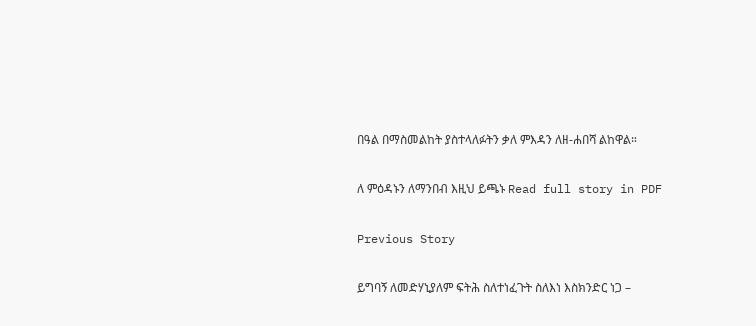በዓል በማስመልከት ያስተላለፉትን ቃለ ምእዳን ለዘ-ሐበሻ ልከዋል።

ለ ምዕዳኑን ለማንበብ እዚህ ይጫኑ Read full story in PDF

Previous Story

ይግባኝ ለመድሃኒያለም ፍትሕ ስለተነፈጉት ስለእነ እስክንድር ነጋ –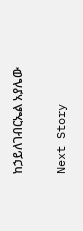ከኃይለገብርኤል አያሌው

Next Story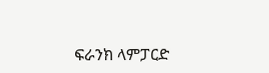ፍራንክ ላምፓርድ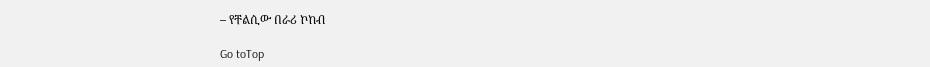– የቸልሲው በራሪ ኮከብ

Go toTop